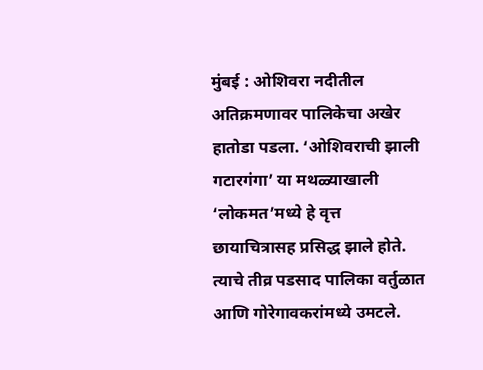मुंबई : ओशिवरा नदीतील अतिक्रमणावर पालिकेचा अखेर हातोडा पडला. ‘ओशिवराची झाली गटारगंगा’ या मथळ्याखाली ‘लोकमत’मध्ये हे वृत्त छायाचित्रासह प्रसिद्ध झाले होते. त्याचे तीव्र पडसाद पालिका वर्तुळात आणि गोरेगावकरांमध्ये उमटले.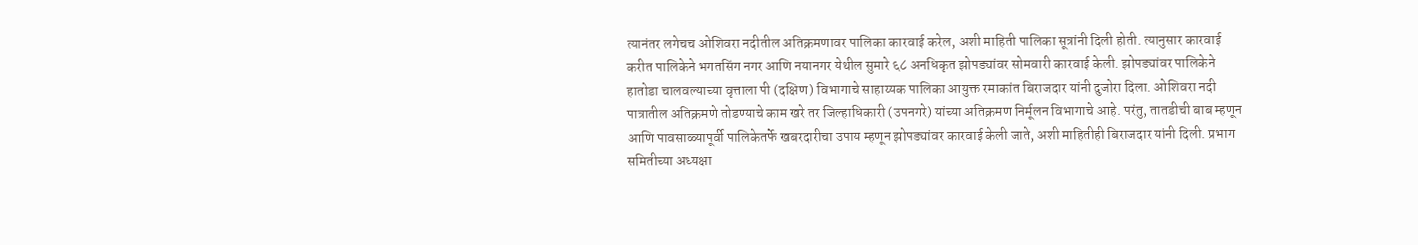त्यानंतर लगेचच ओशिवरा नदीतील अतिक्रमणावर पालिका कारवाई करेल, अशी माहिती पालिका सूत्रांनी दिली होती. त्यानुसार कारवाई करीत पालिकेने भगतसिंग नगर आणि नयानगर येथील सुमारे ६८ अनधिकृत झोपड्यांवर सोमवारी कारवाई केली. झोपड्यांवर पालिकेने हातोडा चालवल्याच्या वृत्ताला पी (दक्षिण) विभागाचे साहाय्यक पालिका आयुक्त रमाकांत बिराजदार यांनी दुजोरा दिला. ओशिवरा नदी पात्रातील अतिक्रमणे तोडण्याचे काम खरे तर जिल्हाधिकारी (उपनगरे) यांच्या अतिक्रमण निर्मूलन विभागाचे आहे. परंतु, तातडीची बाब म्हणून आणि पावसाळ्यापूर्वी पालिकेतर्फे खबरदारीचा उपाय म्हणून झोपड्यांवर कारवाई केली जाते, अशी माहितीही बिराजदार यांनी दिली. प्रभाग समितीच्या अध्यक्षा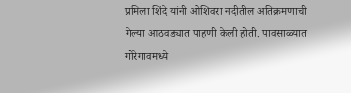प्रमिला शिंदे यांनी ओशिवरा नदीतील अतिक्रमणाची गेल्या आठवड्यात पाहणी केली होती. पावसाळ्यात गोरेगावमध्ये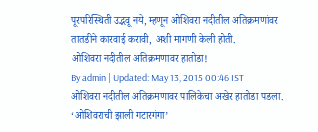पूरपरिस्थिती उद्भवू नये, म्हणून ओशिवरा नदीतील अतिक्रमणांवर तातडीने कारवाई करावी, अशी मागणी केली होती.
ओशिवरा नदीतील अतिक्रमणावर हातोडा!
By admin | Updated: May 13, 2015 00:46 IST
ओशिवरा नदीतील अतिक्रमणावर पालिकेचा अखेर हातोडा पडला. ‘ओशिवराची झाली गटारगंगा’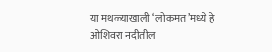या मथळ्याखाली ‘लोकमत’मध्ये हे
ओशिवरा नदीतील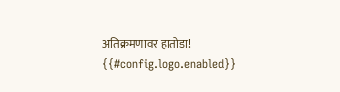अतिक्रमणावर हातोडा!
{{#config.logo.enabled}}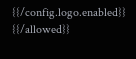{{/config.logo.enabled}}
{{/allowed}}